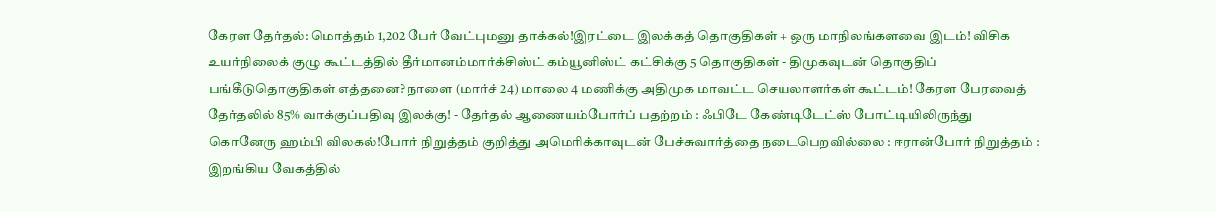கேரள தேர்தல்: மொத்தம் 1,202 பேர் வேட்புமனு தாக்கல்!இரட்டை இலக்கத் தொகுதிகள் + ஒரு மாநிலங்களவை இடம்! விசிக உயர்நிலைக் குழு கூட்டத்தில் தீர்மானம்மார்க்சிஸ்ட் கம்யூனிஸ்ட் கட்சிக்கு 5 தொகுதிகள் - திமுகவுடன் தொகுதிப் பங்கீடுதொகுதிகள் எத்தனை? நாளை (மார்ச் 24) மாலை 4 மணிக்கு அதிமுக மாவட்ட செயலாளர்கள் கூட்டம்! கேரள பேரவைத் தேர்தலில் 85% வாக்குப்பதிவு இலக்கு! - தேர்தல் ஆணையம்போர்ப் பதற்றம் : ஃபிடே கேண்டிடேட்ஸ் போட்டியிலிருந்து கொனேரு ஹம்பி விலகல்!போர் நிறுத்தம் குறித்து அமெரிக்காவுடன் பேச்சுவார்த்தை நடைபெறவில்லை : ஈரான்போர் நிறுத்தம் : இறங்கிய வேகத்தில்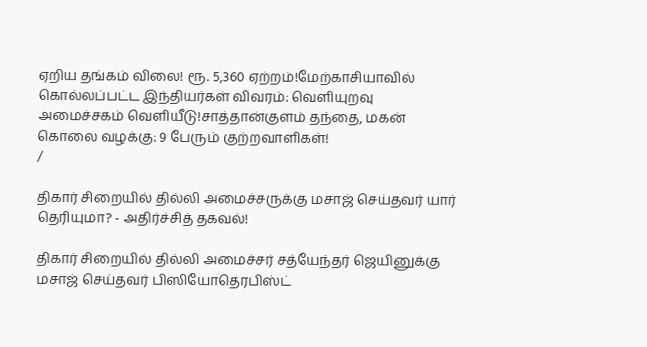ஏறிய தங்கம் விலை! ரூ. 5,360 ஏற்றம்!மேற்காசியாவில் கொல்லப்பட்ட இந்தியர்கள் விவரம்: வெளியுறவு அமைச்சகம் வெளியீடு!சாத்தான்குளம் தந்தை, மகன் கொலை வழக்கு: 9 பேரும் குற்றவாளிகள்!
/

திகார் சிறையில் தில்லி அமைச்சருக்கு மசாஜ் செய்தவர் யார் தெரியுமா? - அதிர்ச்சித் தகவல்!

திகார் சிறையில் தில்லி அமைச்சர் சத்யேந்தர் ஜெயினுக்கு மசாஜ் செய்தவர் பிஸியோதெரபிஸ்ட்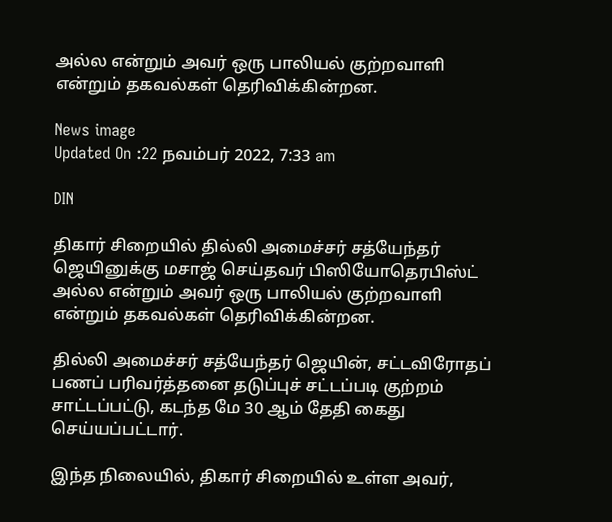அல்ல என்றும் அவர் ஒரு பாலியல் குற்றவாளி என்றும் தகவல்கள் தெரிவிக்கின்றன.

News image
Updated On :22 நவம்பர் 2022, 7:33 am

DIN

திகார் சிறையில் தில்லி அமைச்சர் சத்யேந்தர் ஜெயினுக்கு மசாஜ் செய்தவர் பிஸியோதெரபிஸ்ட் அல்ல என்றும் அவர் ஒரு பாலியல் குற்றவாளி என்றும் தகவல்கள் தெரிவிக்கின்றன.

தில்லி அமைச்சர் சத்யேந்தர் ஜெயின், சட்டவிரோதப் பணப் பரிவர்த்தனை தடுப்புச் சட்டப்படி குற்றம் சாட்டப்பட்டு, கடந்த மே 30 ஆம் தேதி கைது செய்யப்பட்டார்.

இந்த நிலையில், திகார் சிறையில் உள்ள அவர்,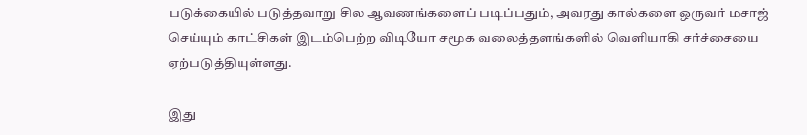படுக்கையில் படுத்தவாறு சில ஆவணங்களைப் படிப்பதும், அவரது கால்களை ஒருவர் மசாஜ் செய்யும் காட்சிகள் இடம்பெற்ற விடியோ சமூக வலைத்தளங்களில் வெளியாகி சர்ச்சையை ஏற்படுத்தியுள்ளது.

இது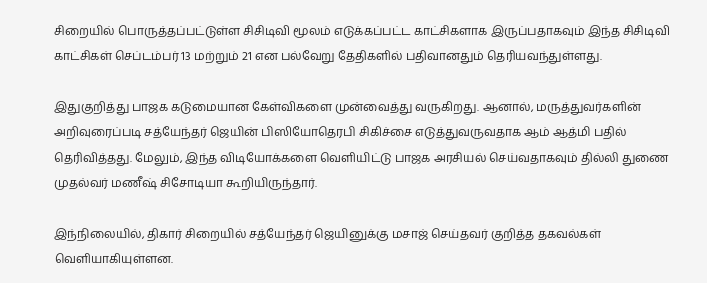சிறையில் பொருத்தப்பட்டுள்ள சிசிடிவி மூலம் எடுக்கப்பட்ட காட்சிகளாக இருப்பதாகவும் இந்த சிசிடிவி காட்சிகள் செப்டம்பர் 13 மற்றும் 21 என பல்வேறு தேதிகளில் பதிவானதும் தெரியவந்துள்ளது.

இதுகுறித்து பாஜக கடுமையான கேள்விகளை முன்வைத்து வருகிறது. ஆனால், மருத்துவர்களின் அறிவுரைப்படி சத்யேந்தர் ஜெயின் பிஸியோதெரபி சிகிச்சை எடுத்துவருவதாக ஆம் ஆத்மி பதில் தெரிவித்தது. மேலும், இந்த விடியோக்களை வெளியிட்டு பாஜக அரசியல் செய்வதாகவும் தில்லி துணை முதல்வர் மணீஷ் சிசோடியா கூறியிருந்தார்.

இந்நிலையில், திகார் சிறையில் சத்யேந்தர் ஜெயினுக்கு மசாஜ் செய்தவர் குறித்த தகவல்கள் வெளியாகியுள்ளன.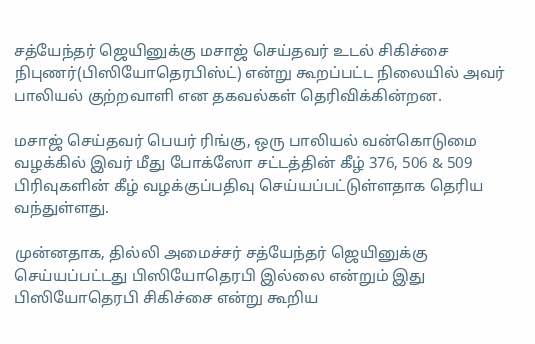சத்யேந்தர் ஜெயினுக்கு மசாஜ் செய்தவர் உடல் சிகிச்சை நிபுணர்(பிஸியோதெரபிஸ்ட்) என்று கூறப்பட்ட நிலையில் அவர் பாலியல் குற்றவாளி என தகவல்கள் தெரிவிக்கின்றன.

மசாஜ் செய்தவர் பெயர் ரிங்கு, ஒரு பாலியல் வன்கொடுமை வழக்கில் இவர் மீது போக்ஸோ சட்டத்தின் கீழ் 376, 506 & 509 பிரிவுகளின் கீழ் வழக்குப்பதிவு செய்யப்பட்டுள்ளதாக தெரிய வந்துள்ளது.

முன்னதாக, தில்லி அமைச்சர் சத்யேந்தர் ஜெயினுக்கு செய்யப்பட்டது பிஸியோதெரபி இல்லை என்றும் இது பிஸியோதெரபி சிகிச்சை என்று கூறிய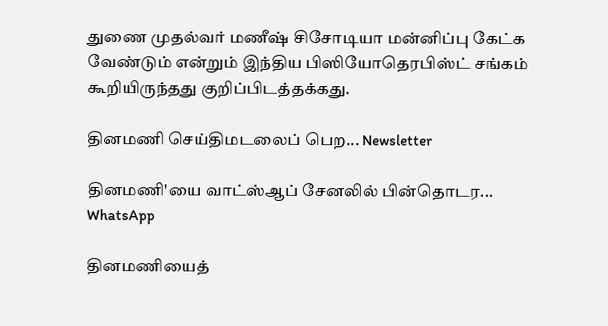துணை முதல்வர் மணீஷ் சிசோடியா மன்னிப்பு கேட்க வேண்டும் என்றும் இந்திய பிஸியோதெரபிஸ்ட் சங்கம் கூறியிருந்தது குறிப்பிடத்தக்கது.

தினமணி செய்திமடலைப் பெற... Newsletter

தினமணி'யை வாட்ஸ்ஆப் சேனலில் பின்தொடர... WhatsApp

தினமணியைத்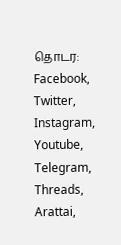தொடர: Facebook, Twitter, Instagram, Youtube, Telegram, Threads, Arattai,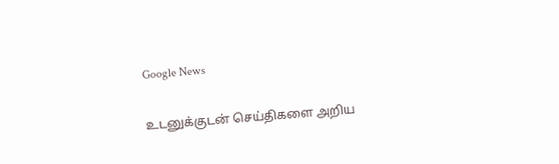Google News

உடனுக்குடன் செய்திகளை அறிய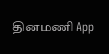தினமணி App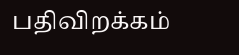பதிவிறக்கம்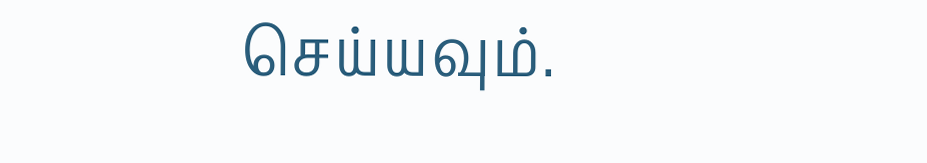செய்யவும்.